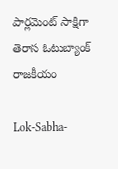పార్లమెంట్ సాక్షిగా తెరాస ఓటుబ్యాంక్ రాజకీయం

Lok-Sabha-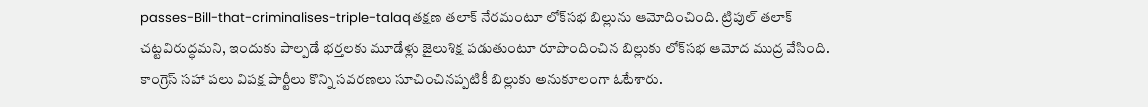passes-Bill-that-criminalises-triple-talaqతక్షణ తలాక్ నేరమంటూ లోక్‌సభ బిల్లును ఆమోదించింది. ట్రిపుల్ తలాక్ చట్టవిరుద్ధమని, ఇందుకు పాల్పడే భర్తలకు మూడేళ్లు జైలుశిక్ష పడుతుంటూ రూపొందించిన బిల్లుకు లోక్‌సభ ఆమోద ముద్ర వేసింది. కాంగ్రెస్ సహా పలు విపక్ష పార్టీలు కొన్ని సవరణలు సూచించినప్పటికీ బిల్లుకు అనుకూలంగా ఓటేశారు.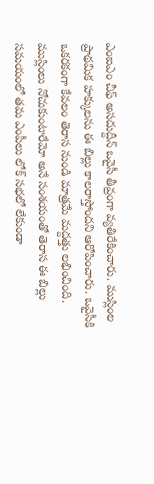ఎంఐఎం చీఫ్ అసదుద్దీన్ ఒవైసీ తీవ్రంగా వ్యతిరేకించారు. ముస్లింల ప్రాథమిక హక్కులను ఈ బిల్లు కాలరాస్తోందని ఆరోపించారు. ఒవైసీకి ఒకరకంగా కేవలం తెరాస నుండి మాత్రమే మద్దత్తు లభించింది. ముస్లింలు నోచుకుంటారేమో అనే సంశయంతో తెరాస ఈ బిల్లు సమయంలో తమ ఎంపీలు లోక్ సభలో లేకుండా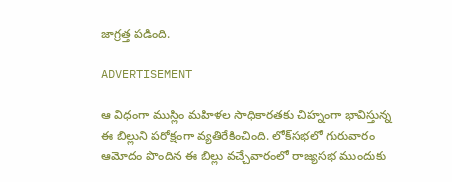జాగ్రత్త పడింది.

ADVERTISEMENT

ఆ విధంగా ముస్లిం మహిళల సాధికారతకు చిహ్నంగా భావిస్తున్న ఈ బిల్లుని పరోక్షంగా వ్యతిరేకించింది. లోక్‌సభలో గురువారం ఆమోదం పొందిన ఈ బిల్లు వచ్చేవారంలో రాజ్యసభ ముందుకు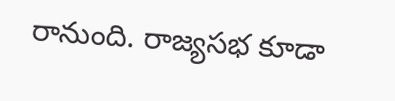రానుంది. రాజ్యసభ కూడా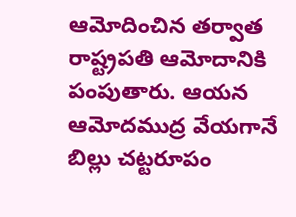ఆమోదించిన తర్వాత రాష్ట్రపతి ఆమోదానికి పంపుతారు. ఆయన ఆమోదముద్ర వేయగానే బిల్లు చట్టరూపం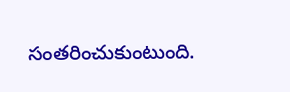సంతరించుకుంటుంది.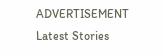ADVERTISEMENT
Latest Stories